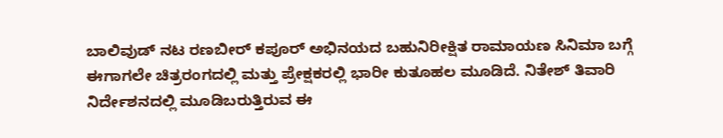ಬಾಲಿವುಡ್ ನಟ ರಣಬೀರ್ ಕಪೂರ್ ಅಭಿನಯದ ಬಹುನಿರೀಕ್ಷಿತ ರಾಮಾಯಣ ಸಿನಿಮಾ ಬಗ್ಗೆ ಈಗಾಗಲೇ ಚಿತ್ರರಂಗದಲ್ಲಿ ಮತ್ತು ಪ್ರೇಕ್ಷಕರಲ್ಲಿ ಭಾರೀ ಕುತೂಹಲ ಮೂಡಿದೆ. ನಿತೇಶ್ ತಿವಾರಿ ನಿರ್ದೇಶನದಲ್ಲಿ ಮೂಡಿಬರುತ್ತಿರುವ ಈ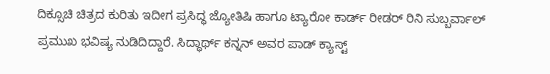ದಿಕ್ಸೂಚಿ ಚಿತ್ರದ ಕುರಿತು ಇದೀಗ ಪ್ರಸಿದ್ಧ ಜ್ಯೋತಿಷಿ ಹಾಗೂ ಟ್ಯಾರೋ ಕಾರ್ಡ್ ರೀಡರ್ ರಿನಿ ಸುಬ್ಬರ್ವಾಲ್ ಪ್ರಮುಖ ಭವಿಷ್ಯ ನುಡಿದಿದ್ದಾರೆ. ಸಿದ್ಧಾರ್ಥ್ ಕನ್ನನ್ ಅವರ ಪಾಡ್ ಕ್ಯಾಸ್ಟ್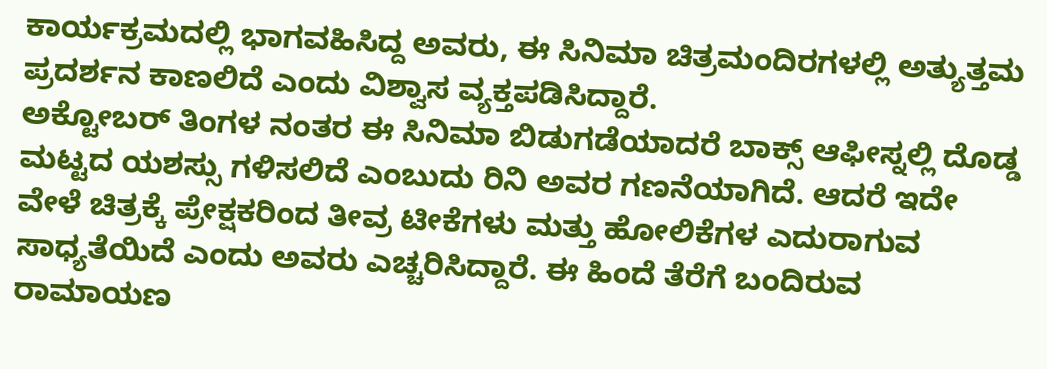ಕಾರ್ಯಕ್ರಮದಲ್ಲಿ ಭಾಗವಹಿಸಿದ್ದ ಅವರು, ಈ ಸಿನಿಮಾ ಚಿತ್ರಮಂದಿರಗಳಲ್ಲಿ ಅತ್ಯುತ್ತಮ ಪ್ರದರ್ಶನ ಕಾಣಲಿದೆ ಎಂದು ವಿಶ್ವಾಸ ವ್ಯಕ್ತಪಡಿಸಿದ್ದಾರೆ.
ಅಕ್ಟೋಬರ್ ತಿಂಗಳ ನಂತರ ಈ ಸಿನಿಮಾ ಬಿಡುಗಡೆಯಾದರೆ ಬಾಕ್ಸ್ ಆಫೀಸ್ನಲ್ಲಿ ದೊಡ್ಡ ಮಟ್ಟದ ಯಶಸ್ಸು ಗಳಿಸಲಿದೆ ಎಂಬುದು ರಿನಿ ಅವರ ಗಣನೆಯಾಗಿದೆ. ಆದರೆ ಇದೇ ವೇಳೆ ಚಿತ್ರಕ್ಕೆ ಪ್ರೇಕ್ಷಕರಿಂದ ತೀವ್ರ ಟೀಕೆಗಳು ಮತ್ತು ಹೋಲಿಕೆಗಳ ಎದುರಾಗುವ ಸಾಧ್ಯತೆಯಿದೆ ಎಂದು ಅವರು ಎಚ್ಚರಿಸಿದ್ದಾರೆ. ಈ ಹಿಂದೆ ತೆರೆಗೆ ಬಂದಿರುವ ರಾಮಾಯಣ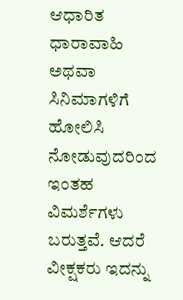ಆಧಾರಿತ ಧಾರಾವಾಹಿ ಅಥವಾ ಸಿನಿಮಾಗಳಿಗೆ ಹೋಲಿಸಿ ನೋಡುವುದರಿಂದ ಇಂತಹ ವಿಮರ್ಶೆಗಳು ಬರುತ್ತವೆ. ಆದರೆ ವೀಕ್ಷಕರು ಇದನ್ನು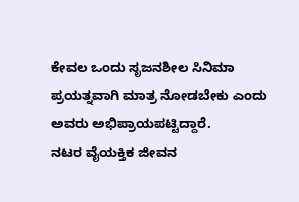ಕೇವಲ ಒಂದು ಸೃಜನಶೀಲ ಸಿನಿಮಾ ಪ್ರಯತ್ನವಾಗಿ ಮಾತ್ರ ನೋಡಬೇಕು ಎಂದು ಅವರು ಅಭಿಪ್ರಾಯಪಟ್ಟಿದ್ದಾರೆ.
ನಟರ ವೈಯಕ್ತಿಕ ಜೀವನ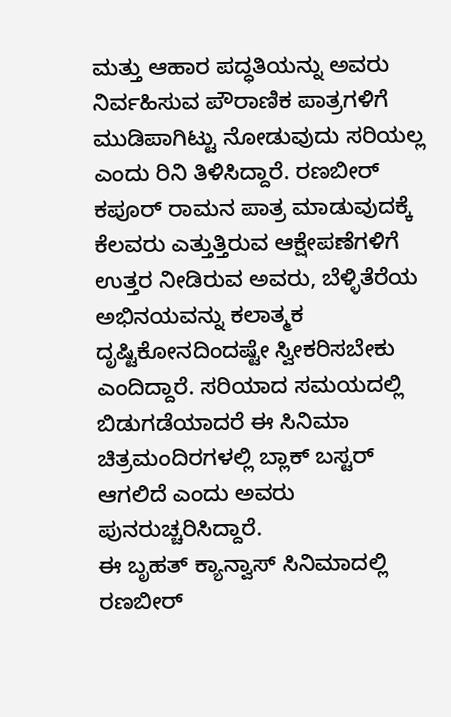ಮತ್ತು ಆಹಾರ ಪದ್ಧತಿಯನ್ನು ಅವರು ನಿರ್ವಹಿಸುವ ಪೌರಾಣಿಕ ಪಾತ್ರಗಳಿಗೆ ಮುಡಿಪಾಗಿಟ್ಟು ನೋಡುವುದು ಸರಿಯಲ್ಲ ಎಂದು ರಿನಿ ತಿಳಿಸಿದ್ದಾರೆ. ರಣಬೀರ್ ಕಪೂರ್ ರಾಮನ ಪಾತ್ರ ಮಾಡುವುದಕ್ಕೆ ಕೆಲವರು ಎತ್ತುತ್ತಿರುವ ಆಕ್ಷೇಪಣೆಗಳಿಗೆ ಉತ್ತರ ನೀಡಿರುವ ಅವರು, ಬೆಳ್ಳಿತೆರೆಯ ಅಭಿನಯವನ್ನು ಕಲಾತ್ಮಕ ದೃಷ್ಟಿಕೋನದಿಂದಷ್ಟೇ ಸ್ವೀಕರಿಸಬೇಕು ಎಂದಿದ್ದಾರೆ. ಸರಿಯಾದ ಸಮಯದಲ್ಲಿ ಬಿಡುಗಡೆಯಾದರೆ ಈ ಸಿನಿಮಾ ಚಿತ್ರಮಂದಿರಗಳಲ್ಲಿ ಬ್ಲಾಕ್ ಬಸ್ಟರ್ ಆಗಲಿದೆ ಎಂದು ಅವರು ಪುನರುಚ್ಚರಿಸಿದ್ದಾರೆ.
ಈ ಬೃಹತ್ ಕ್ಯಾನ್ವಾಸ್ ಸಿನಿಮಾದಲ್ಲಿ ರಣಬೀರ್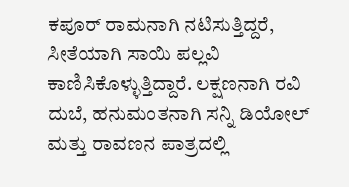ಕಪೂರ್ ರಾಮನಾಗಿ ನಟಿಸುತ್ತಿದ್ದರೆ, ಸೀತೆಯಾಗಿ ಸಾಯಿ ಪಲ್ಲವಿ ಕಾಣಿಸಿಕೊಳ್ಳುತ್ತಿದ್ದಾರೆ. ಲಕ್ಷಣನಾಗಿ ರವಿ ದುಬೆ, ಹನುಮಂತನಾಗಿ ಸನ್ನಿ ಡಿಯೋಲ್ ಮತ್ತು ರಾವಣನ ಪಾತ್ರದಲ್ಲಿ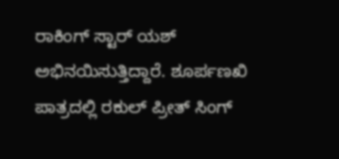ರಾಕಿಂಗ್ ಸ್ಟಾರ್ ಯಶ್ ಅಭಿನಯಿಸುತ್ತಿದ್ದಾರೆ. ಶೂರ್ಪಣಖಿ ಪಾತ್ರದಲ್ಲಿ ರಕುಲ್ ಪ್ರೀತ್ ಸಿಂಗ್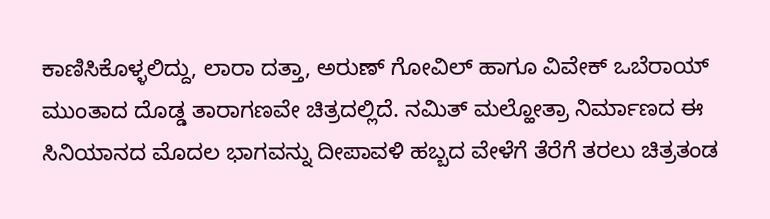ಕಾಣಿಸಿಕೊಳ್ಳಲಿದ್ದು, ಲಾರಾ ದತ್ತಾ, ಅರುಣ್ ಗೋವಿಲ್ ಹಾಗೂ ವಿವೇಕ್ ಒಬೆರಾಯ್ ಮುಂತಾದ ದೊಡ್ಡ ತಾರಾಗಣವೇ ಚಿತ್ರದಲ್ಲಿದೆ. ನಮಿತ್ ಮಲ್ಹೋತ್ರಾ ನಿರ್ಮಾಣದ ಈ ಸಿನಿಯಾನದ ಮೊದಲ ಭಾಗವನ್ನು ದೀಪಾವಳಿ ಹಬ್ಬದ ವೇಳೆಗೆ ತೆರೆಗೆ ತರಲು ಚಿತ್ರತಂಡ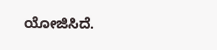ಯೋಜಿಸಿದೆ.